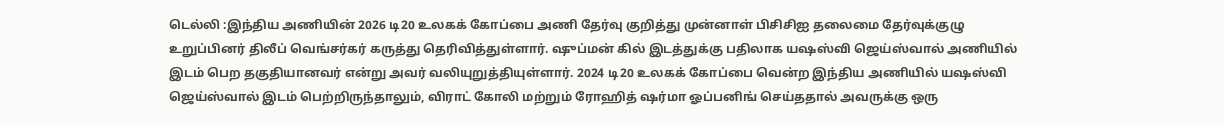டெல்லி :இந்திய அணியின் 2026 டி20 உலகக் கோப்பை அணி தேர்வு குறித்து முன்னாள் பிசிசிஐ தலைமை தேர்வுக்குழு உறுப்பினர் திலீப் வெங்சர்கர் கருத்து தெரிவித்துள்ளார். ஷுப்மன் கில் இடத்துக்கு பதிலாக யஷஸ்வி ஜெய்ஸ்வால் அணியில் இடம் பெற தகுதியானவர் என்று அவர் வலியுறுத்தியுள்ளார். 2024 டி20 உலகக் கோப்பை வென்ற இந்திய அணியில் யஷஸ்வி ஜெய்ஸ்வால் இடம் பெற்றிருந்தாலும், விராட் கோலி மற்றும் ரோஹித் ஷர்மா ஓப்பனிங் செய்ததால் அவருக்கு ஒரு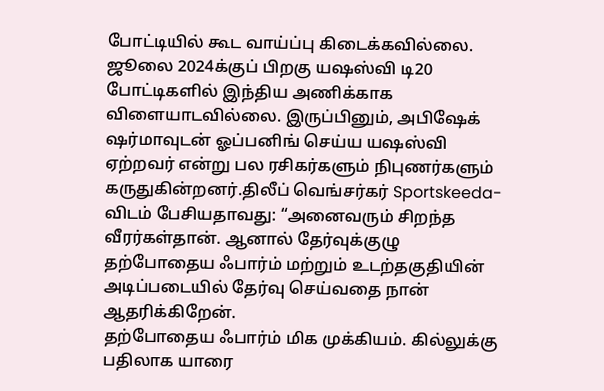போட்டியில் கூட வாய்ப்பு கிடைக்கவில்லை.
ஜூலை 2024க்குப் பிறகு யஷஸ்வி டி20 போட்டிகளில் இந்திய அணிக்காக விளையாடவில்லை. இருப்பினும், அபிஷேக் ஷர்மாவுடன் ஓப்பனிங் செய்ய யஷஸ்வி ஏற்றவர் என்று பல ரசிகர்களும் நிபுணர்களும் கருதுகின்றனர்.திலீப் வெங்சர்கர் Sportskeeda-விடம் பேசியதாவது: “அனைவரும் சிறந்த வீரர்கள்தான். ஆனால் தேர்வுக்குழு தற்போதைய ஃபார்ம் மற்றும் உடற்தகுதியின் அடிப்படையில் தேர்வு செய்வதை நான் ஆதரிக்கிறேன்.
தற்போதைய ஃபார்ம் மிக முக்கியம். கில்லுக்கு பதிலாக யாரை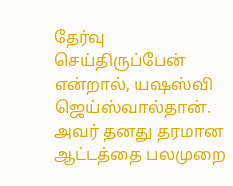தேர்வு செய்திருப்பேன் என்றால், யஷஸ்வி ஜெய்ஸ்வால்தான். அவர் தனது தரமான ஆட்டத்தை பலமுறை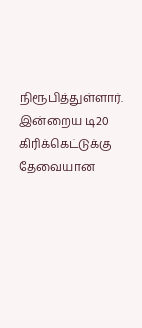நிரூபித்துள்ளார். இன்றைய டி20 கிரிக்கெட்டுக்கு தேவையான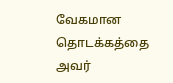வேகமான தொடக்கத்தை அவர்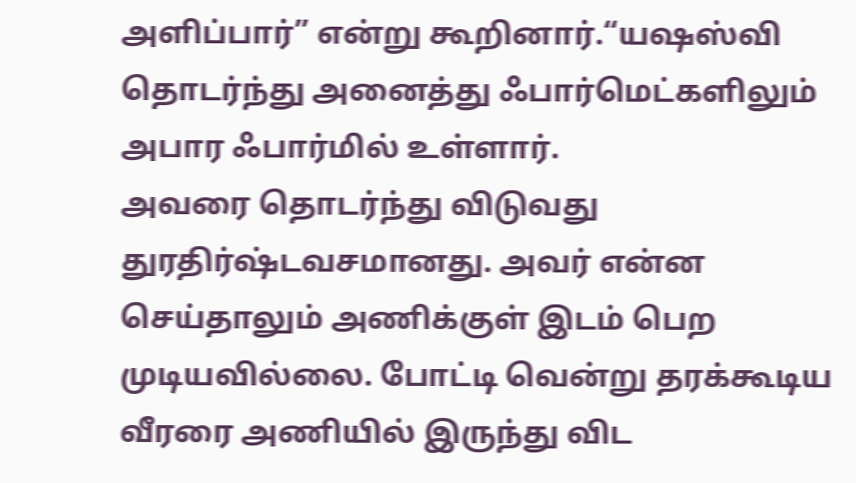அளிப்பார்” என்று கூறினார்.“யஷஸ்வி தொடர்ந்து அனைத்து ஃபார்மெட்களிலும் அபார ஃபார்மில் உள்ளார்.
அவரை தொடர்ந்து விடுவது துரதிர்ஷ்டவசமானது. அவர் என்ன செய்தாலும் அணிக்குள் இடம் பெற முடியவில்லை. போட்டி வென்று தரக்கூடிய வீரரை அணியில் இருந்து விட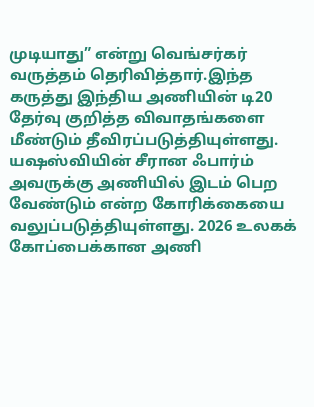முடியாது” என்று வெங்சர்கர் வருத்தம் தெரிவித்தார்.இந்த கருத்து இந்திய அணியின் டி20 தேர்வு குறித்த விவாதங்களை மீண்டும் தீவிரப்படுத்தியுள்ளது. யஷஸ்வியின் சீரான ஃபார்ம் அவருக்கு அணியில் இடம் பெற வேண்டும் என்ற கோரிக்கையை வலுப்படுத்தியுள்ளது. 2026 உலகக் கோப்பைக்கான அணி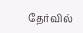தேர்வில்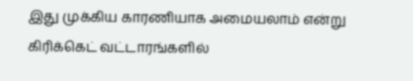இது முக்கிய காரணியாக அமையலாம் என்று கிரிக்கெட் வட்டாரங்களில்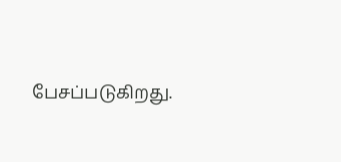பேசப்படுகிறது.